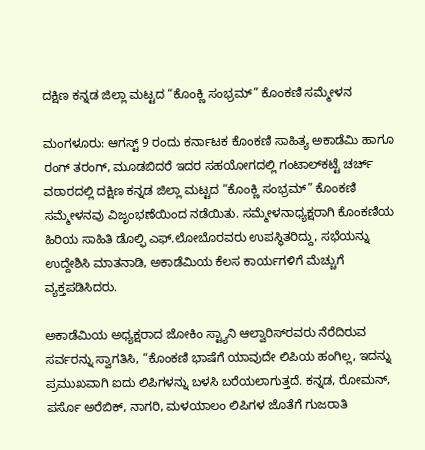ದಕ್ಷಿಣ ಕನ್ನಡ ಜಿಲ್ಲಾ ಮಟ್ಟದ “ಕೊಂಕ್ಣಿ ಸಂಭ್ರಮ್” ಕೊಂಕಣಿ ಸಮ್ಮೇಳನ

ಮಂಗಳೂರು: ಆಗಸ್ಟ್‌ 9 ರಂದು ಕರ್ನಾಟಕ ಕೊಂಕಣಿ ಸಾಹಿತ್ಯ ಅಕಾಡೆಮಿ ಹಾಗೂ ರಂಗ್‌‌ ತರಂಗ್‌, ಮೂಡಬಿದರೆ ಇದರ ಸಹಯೋಗದಲ್ಲಿ ಗಂಟಾಲ್‌ಕಟ್ಟೆ ಚರ್ಚ್ ವಠಾರದಲ್ಲಿ ದಕ್ಷಿಣ ಕನ್ನಡ ಜಿಲ್ಲಾ ಮಟ್ಟದ “ಕೊಂಕ್ಣಿ ಸಂಭ್ರಮ್” ಕೊಂಕಣಿ ಸಮ್ಮೇಳನವು ವಿಜೃಂಭಣೆಯಿಂದ ನಡೆಯಿತು. ಸಮ್ಮೇಳನಾಧ್ಯಕ್ಷರಾಗಿ ಕೊಂಕಣಿಯ ಹಿರಿಯ ಸಾಹಿತಿ ಡೊಲ್ಫಿ ಎಫ್.ಲೋಬೊರವರು ಉಪಸ್ಥಿತರಿದ್ದು, ಸಭೆಯನ್ನು ಉದ್ದೇಶಿಸಿ ಮಾತನಾಡಿ, ಅಕಾಡೆಮಿಯ ಕೆಲಸ ಕಾರ್ಯಗಳಿಗೆ ಮೆಚ್ಚುಗೆ ವ್ಯಕ್ತಪಡಿಸಿದರು.

ಅಕಾಡೆಮಿಯ ಅಧ್ಯಕ್ಷರಾದ ಜೋಕಿಂ ಸ್ಟ್ಯಾನಿ ಆಲ್ವಾರಿಸ್‌ರವರು ನೆರೆದಿರುವ ಸರ್ವರನ್ನು ಸ್ವಾಗತಿಸಿ, “ಕೊಂಕಣಿ ಭಾಷೆಗೆ ಯಾವುದೇ ಲಿಪಿಯ ಹಂಗಿಲ್ಲ, ಇದನ್ನು ಪ್ರಮುಖವಾಗಿ ಐದು ಲಿಪಿಗಳನ್ನು ಬಳಸಿ ಬರೆಯಲಾಗುತ್ತದೆ. ಕನ್ನಡ, ರೋಮನ್, ಪರ್ಸೊ ಅರೆಬಿಕ್, ನಾಗರಿ, ಮಳಯಾಲಂ ಲಿಪಿಗಳ ಜೊತೆಗೆ ಗುಜರಾತಿ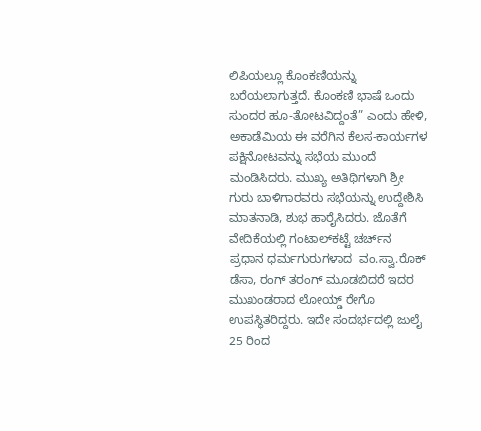ಲಿಪಿಯಲ್ಲೂ ಕೊಂಕಣಿಯನ್ನು ಬರೆಯಲಾಗುತ್ತದೆ. ಕೊಂಕಣಿ ಭಾಷೆ ಒಂದು ಸುಂದರ ಹೂ-ತೋಟವಿದ್ದಂತೆ” ಎಂದು ಹೇಳಿ, ಅಕಾಡೆಮಿಯ ಈ ವರೆಗಿನ ಕೆಲಸ-ಕಾರ್ಯಗಳ ಪಕ್ಷಿನೋಟವನ್ನು ಸಭೆಯ ಮುಂದೆ ಮಂಡಿಸಿದರು. ಮುಖ್ಯ ಅತಿಥಿಗಳಾಗಿ ಶ್ರೀ ಗುರು ಬಾಳಿಗಾರವರು ಸಭೆಯನ್ನು ಉದ್ದೇಶಿಸಿ ಮಾತನಾಡಿ, ಶುಭ ಹಾರೈಸಿದರು. ಜೊತೆಗೆ ವೇದಿಕೆಯಲ್ಲಿ ಗಂಟಾಲ್‌ಕಟ್ಟೆ ಚರ್ಚ್‌ನ ಪ್ರಧಾನ ಧರ್ಮಗುರುಗಳಾದ  ವಂ.ಸ್ವಾ.ರೊಕ್ ಡೆಸಾ, ರಂಗ್ ತರಂಗ್ ಮೂಡಬಿದರೆ ಇದರ ಮುಖಂಡರಾದ ಲೋಯ್ಡ್ ರೇಗೊ ಉಪಸ್ಥಿತರಿದ್ದರು. ಇದೇ ಸಂದರ್ಭದಲ್ಲಿ ಜುಲೈ 25 ರಿಂದ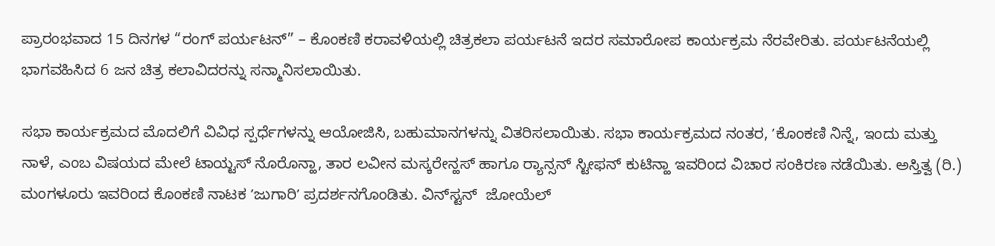ಪ್ರಾರಂಭವಾದ 15 ದಿನಗಳ “ರಂಗ್ ಪರ್ಯಟನ್” – ಕೊಂಕಣಿ ಕರಾವಳಿಯಲ್ಲಿ ಚಿತ್ರಕಲಾ ಪರ್ಯಟನೆ ಇದರ ಸಮಾರೋಪ ಕಾರ್ಯಕ್ರಮ ನೆರವೇರಿತು. ಪರ್ಯಟನೆಯಲ್ಲಿ ಭಾಗವಹಿಸಿದ 6 ಜನ ಚಿತ್ರ ಕಲಾವಿದರನ್ನು ಸನ್ಮಾನಿಸಲಾಯಿತು.

ಸಭಾ ಕಾರ್ಯಕ್ರಮದ ಮೊದಲಿಗೆ ವಿವಿಧ ಸ್ಪರ್ಧೆಗಳನ್ನು ಆಯೋಜಿಸಿ, ಬಹುಮಾನಗಳನ್ನು ವಿತರಿಸಲಾಯಿತು. ಸಭಾ ಕಾರ್ಯಕ್ರಮದ ನಂತರ, ʼಕೊಂಕಣಿ ನಿನ್ನೆ, ಇಂದು ಮತ್ತು ನಾಳೆ, ಎಂಬ ವಿಷಯದ ಮೇಲೆ ಟಾಯ್ಟಸ್ ನೊರೊನ್ಹಾ, ತಾರ ಲವೀನ ಮಸ್ಕರೇನ್ಹಸ್ ಹಾಗೂ ರ‍್ಯಾನ್ಸನ್ ಸ್ಟೀಫನ್ ಕುಟಿನ್ಹಾ ಇವರಿಂದ ವಿಚಾರ ಸಂಕಿರಣ ನಡೆಯಿತು. ಅಸ್ತಿತ್ವ (ರಿ.) ಮಂಗಳೂರು ಇವರಿಂದ ಕೊಂಕಣಿ ನಾಟಕ ʼಜುಗಾರಿʼ ಪ್ರದರ್ಶನಗೊಂಡಿತು. ವಿನ್‌ಸ್ಟನ್‌  ಜೋಯೆಲ್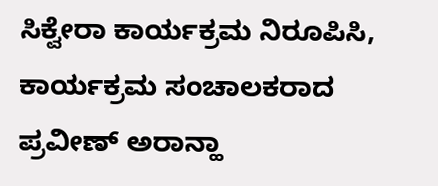ಸಿಕ್ವೇರಾ ಕಾರ್ಯಕ್ರಮ ನಿರೂಪಿಸಿ, ಕಾರ್ಯಕ್ರಮ ಸಂಚಾಲಕರಾದ ಪ್ರವೀಣ್ ಅರಾನ್ಹಾ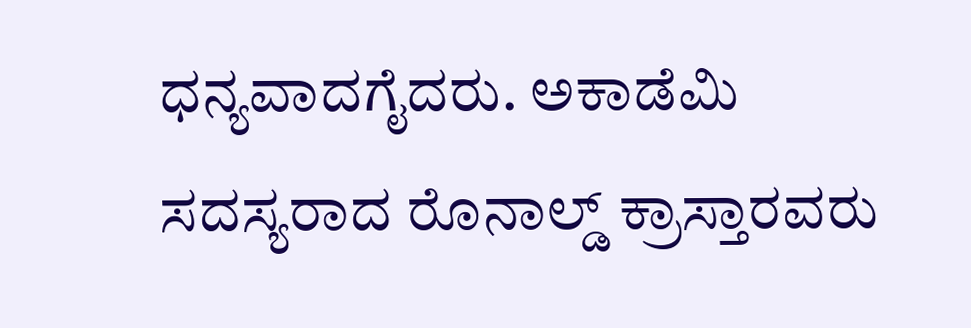ಧನ್ಯವಾದಗೈದರು. ಅಕಾಡೆಮಿ ಸದಸ್ಯರಾದ ರೊನಾಲ್ಡ್‌ ಕ್ರಾಸ್ತಾರವರು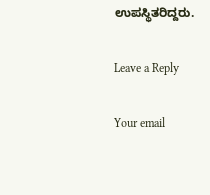ಉಪಸ್ಥಿತರಿದ್ದರು.

Leave a Reply

Your email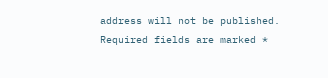address will not be published. Required fields are marked *